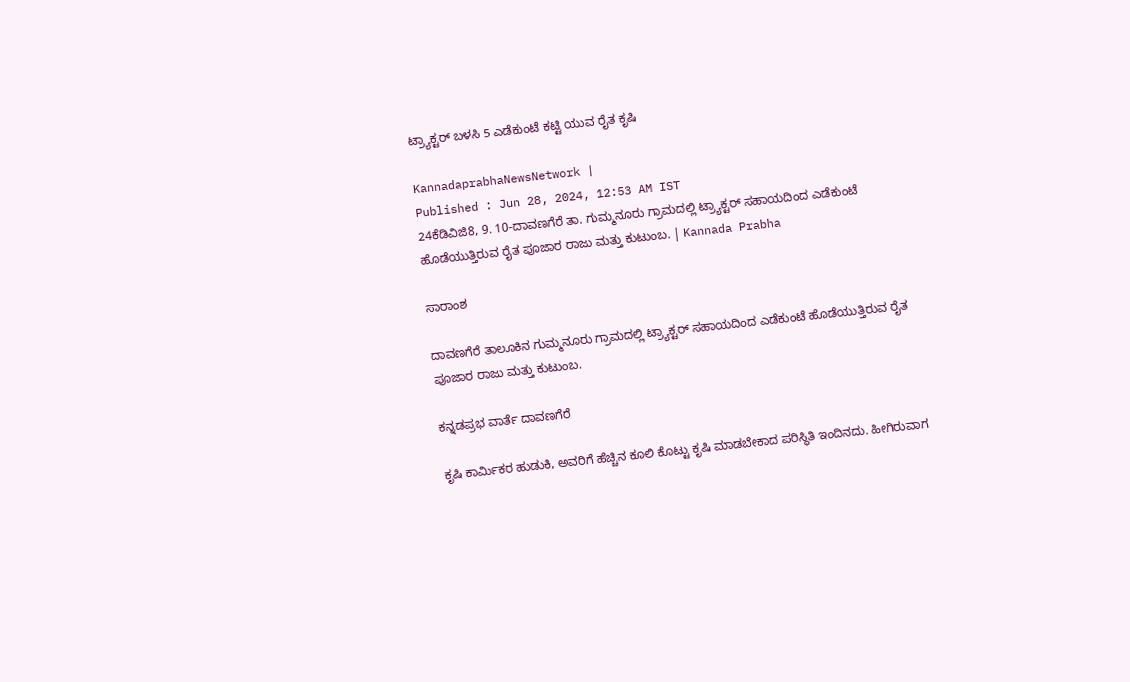ಟ್ರ್ಯಾಕ್ಟರ್ ಬಳಸಿ 5 ಎಡೆಕುಂಟೆ ಕಟ್ಟಿ ಯುವ ರೈತ ಕೃಷಿ

KannadaprabhaNewsNetwork |
Published : Jun 28, 2024, 12:53 AM IST
24ಕೆಡಿವಿಜಿ8, 9. 10-ದಾವಣಗೆರೆ ತಾ. ಗುಮ್ಮನೂರು ಗ್ರಾಮದಲ್ಲಿ ಟ್ರ್ಯಾಕ್ಟರ್ ಸಹಾಯದಿಂದ ಎಡೆಕುಂಟೆ ಹೊಡೆಯುತ್ತಿರುವ ರೈತ ಪೂಜಾರ ರಾಜು ಮತ್ತು ಕುಟುಂಬ. | Kannada Prabha

ಸಾರಾಂಶ

ದಾವಣಗೆರೆ ತಾಲೂಕಿನ ಗುಮ್ಮನೂರು ಗ್ರಾಮದಲ್ಲಿ ಟ್ರ್ಯಾಕ್ಟರ್ ಸಹಾಯದಿಂದ ಎಡೆಕುಂಟೆ ಹೊಡೆಯುತ್ತಿರುವ ರೈತ ಪೂಜಾರ ರಾಜು ಮತ್ತು ಕುಟುಂಬ.

ಕನ್ನಡಪ್ರಭ ವಾರ್ತೆ ದಾವಣಗೆರೆ

ಕೃಷಿ ಕಾರ್ಮಿಕರ ಹುಡುಕಿ, ಅವರಿಗೆ ಹೆಚ್ಚಿನ ಕೂಲಿ ಕೊಟ್ಟು ಕೃಷಿ ಮಾಡಬೇಕಾದ ಪರಿಸ್ಥಿತಿ ಇಂದಿನದು. ಹೀಗಿರುವಾಗ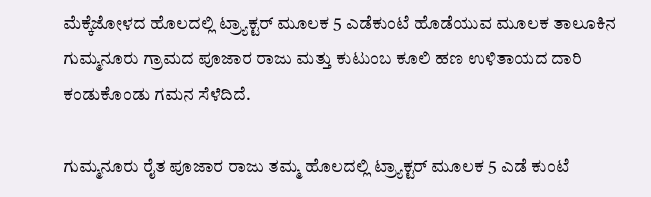ಮೆಕ್ಕೆಜೋಳದ ಹೊಲದಲ್ಲಿ ಟ್ರ್ಯಾಕ್ಟರ್ ಮೂಲಕ 5 ಎಡೆಕುಂಟೆ ಹೊಡೆಯುವ ಮೂಲಕ ತಾಲೂಕಿನ ಗುಮ್ಮನೂರು ಗ್ರಾಮದ ಪೂಜಾರ ರಾಜು ಮತ್ತು ಕುಟುಂಬ ಕೂಲಿ ಹಣ ಉಳಿತಾಯದ ದಾರಿ ಕಂಡುಕೊಂಡು ಗಮನ ಸೆಳೆದಿದೆ.

ಗುಮ್ಮನೂರು ರೈತ ಪೂಜಾರ ರಾಜು ತಮ್ಮ ಹೊಲದಲ್ಲಿ ಟ್ರ್ಯಾಕ್ಟರ್ ಮೂಲಕ 5 ಎಡೆ ಕುಂಟೆ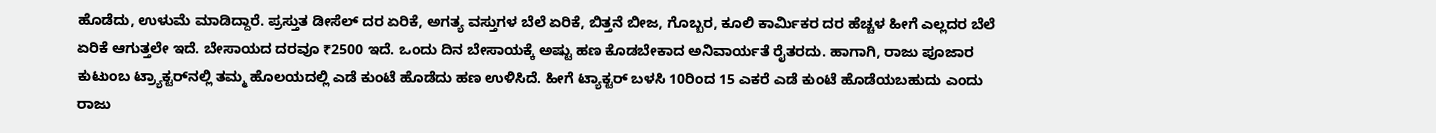ಹೊಡೆದು, ಉಳುಮೆ ಮಾಡಿದ್ದಾರೆ. ಪ್ರಸ್ತುತ ಡೀಸೆಲ್ ದರ ಏರಿಕೆ, ಅಗತ್ಯ ವಸ್ತುಗಳ ಬೆಲೆ ಏರಿಕೆ, ಬಿತ್ತನೆ ಬೀಜ, ಗೊಬ್ಬರ, ಕೂಲಿ ಕಾರ್ಮಿಕರ ದರ ಹೆಚ್ಚಳ ಹೀಗೆ ಎಲ್ಲದರ ಬೆಲೆ ಏರಿಕೆ ಆಗುತ್ತಲೇ ಇದೆ. ಬೇಸಾಯದ ದರವೂ ₹2500 ಇದೆ. ಒಂದು ದಿನ ಬೇಸಾಯಕ್ಕೆ ಅಷ್ಟು ಹಣ ಕೊಡಬೇಕಾದ ಅನಿವಾರ್ಯತೆ ರೈತರದು. ಹಾಗಾಗಿ, ರಾಜು ಪೂಜಾರ ಕುಟುಂಬ ಟ್ರ್ಯಾಕ್ಟರ್‌ನಲ್ಲಿ ತಮ್ಮ ಹೊಲಯದಲ್ಲಿ ಎಡೆ ಕುಂಟೆ ಹೊಡೆದು ಹಣ ಉಳಿಸಿದೆ. ಹೀಗೆ ಟ್ಯಾಕ್ಟರ್‌ ಬಳಸಿ 10ರಿಂದ 15 ಎಕರೆ ಎಡೆ ಕುಂಟೆ ಹೊಡೆಯಬಹುದು ಎಂದು ರಾಜು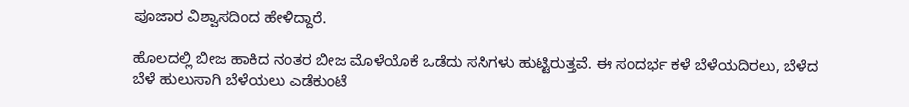ಪೂಜಾರ ವಿಶ್ವಾಸದಿಂದ ಹೇಳಿದ್ದಾರೆ.

ಹೊಲದಲ್ಲಿ ಬೀಜ ಹಾಕಿದ ನಂತರ ಬೀಜ ಮೊಳೆಯೊಕೆ ಒಡೆದು ಸಸಿಗಳು ಹುಟ್ಟಿರುತ್ತವೆ. ಈ ಸಂದರ್ಭ ಕಳೆ ಬೆಳೆಯದಿರಲು, ಬೆಳೆದ ಬೆಳೆ ಹುಲುಸಾಗಿ ಬೆಳೆಯಲು ಎಡೆಕುಂಟೆ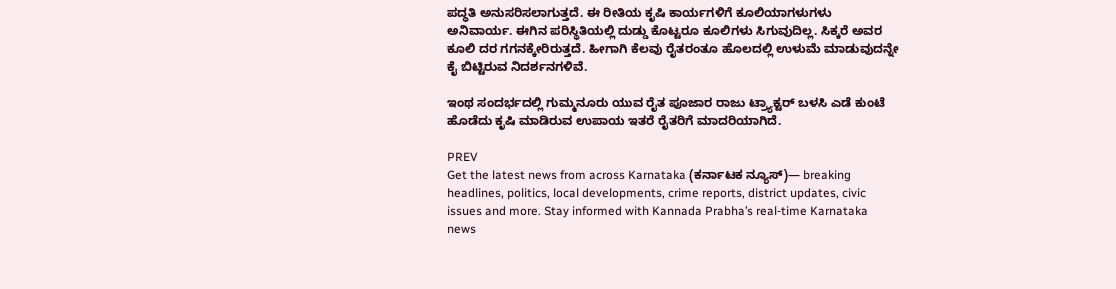ಪದ್ಧತಿ ಅನುಸರಿಸಲಾಗುತ್ತದೆ. ಈ ರೀತಿಯ ಕೃಷಿ ಕಾರ್ಯಗಳಿಗೆ ಕೂಲಿಯಾಗಳುಗಳು ಅನಿವಾರ್ಯ. ಈಗಿನ ಪರಿಸ್ಥಿತಿಯಲ್ಲಿ ದುಡ್ಡು ಕೊಟ್ಟರೂ ಕೂಲಿಗಳು ಸಿಗುವುದಿಲ್ಲ. ಸಿಕ್ಕರೆ ಅವರ ಕೂಲಿ ದರ ಗಗನಕ್ಕೇರಿರುತ್ತದೆ. ಹೀಗಾಗಿ ಕೆಲವು ರೈತರಂತೂ ಹೊಲದಲ್ಲಿ ಉಳುಮೆ ಮಾಡುವುದನ್ನೇ ಕೈ ಬಿಟ್ಟಿರುವ ನಿದರ್ಶನಗಳಿವೆ.

ಇಂಥ ಸಂದರ್ಭದಲ್ಲಿ ಗುಮ್ಮನೂರು ಯುವ ರೈತ ಪೂಜಾರ ರಾಜು ಟ್ರ್ಯಾಕ್ಟರ್ ಬಳಸಿ ಎಡೆ ಕುಂಟೆ ಹೊಡೆದು ಕೃಷಿ ಮಾಡಿರುವ ಉಪಾಯ ಇತರೆ ರೈತರಿಗೆ ಮಾದರಿಯಾಗಿದೆ.

PREV
Get the latest news from across Karnataka (ಕರ್ನಾಟಕ ನ್ಯೂಸ್)— breaking headlines, politics, local developments, crime reports, district updates, civic issues and more. Stay informed with Kannada Prabha’s real‑time Karnataka news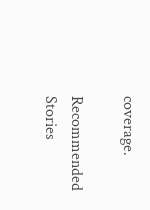coverage.

Recommended Stories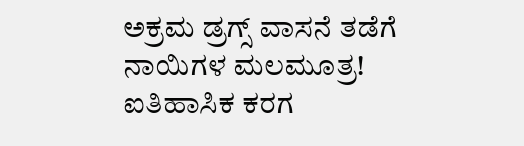ಅಕ್ರಮ ಡ್ರಗ್ಸ್‌ ವಾಸನೆ ತಡೆಗೆ ನಾಯಿಗಳ ಮಲಮೂತ್ರ!
ಐತಿಹಾಸಿಕ ಕರಗ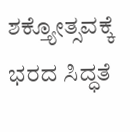ಶಕ್ತ್ಯೋತ್ಸವಕ್ಕೆ ಭರದ ಸಿದ್ಧತೆ